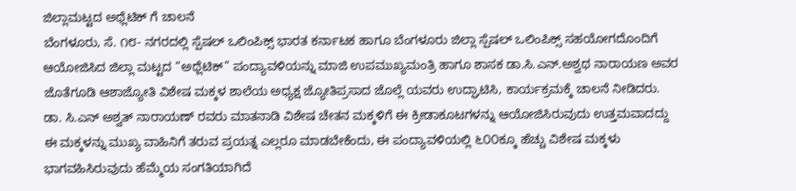ಜಿಲ್ಲಾಮಟ್ಟದ ಅಥ್ಲೆಟಿಕ್ ಗೆ ಚಾಲನೆ
ಬೆಂಗಳೂರು, ಸೆ. ೧೮- ನಗರದಲ್ಲಿ ಸ್ಪೆಷಲ್ ಒಲಿಂಪಿಕ್ಸ್ ಭಾರತ ಕರ್ನಾಟಕ ಹಾಗೂ ಬೆಂಗಳೂರು ಜಿಲ್ಲಾ ಸ್ಪೆಷಲ್ ಒಲಿಂಪಿಕ್ಸ್ ಸಹಯೋಗದೊಂದಿಗೆ ಆಯೋಜಿಸಿದ ಜಿಲ್ಲಾ ಮಟ್ಟದ “ಅಥ್ಲೆಟಿಕ್” ಪಂದ್ಯಾವಳಿಯನ್ನು ಮಾಜಿ ಉಪಮುಖ್ಯಮಂತ್ರಿ ಹಾಗೂ ಶಾಸಕ ಡಾ.ಸಿ.ಎನ್.ಅಶ್ವಥ ನಾರಾಯಣ ಅವರ ಜೊತೆಗೂಡಿ ಆಶಾಜ್ಯೋತಿ ವಿಶೇಷ ಮಕ್ಕಳ ಶಾಲೆಯ ಅಧ್ಯಕ್ಷ ಜ್ಯೋತಿಪ್ರಸಾದ ಜೊಲ್ಲೆ ಯವರು ಉದ್ಘಾಟಿಸಿ, ಕಾರ್ಯಕ್ರಮಕ್ಕೆ ಚಾಲನೆ ನೀಡಿದರು.
ಡಾ. ಸಿ.ಎನ್ ಅಶ್ವತ್ ನಾರಾಯಣ್ ರವರು ಮಾತನಾಡಿ ವಿಶೇಷ ಚೇತನ ಮಕ್ಕಳಿಗೆ ಈ ಕ್ರೀಡಾಕೂಟಗಳನ್ನು ಆಯೋಜಿಸಿರುವುದು ಉತ್ತಮವಾದದ್ದು ಈ ಮಕ್ಕಳನ್ನು ಮುಖ್ಯ ವಾಹಿನಿಗೆ ತರುವ ಪ್ರಯತ್ನ ಎಲ್ಲರೂ ಮಾಡಬೇಕೆಂದು, ಈ ಪಂದ್ಯಾವಳಿಯಲ್ಲಿ ೬೦೦ಕ್ಕೂ ಹೆಚ್ಚು ವಿಶೇಷ ಮಕ್ಕಳು ಭಾಗವಹಿಸಿರುವುದು ಹೆಮ್ಮೆಯ ಸಂಗತಿಯಾಗಿದೆ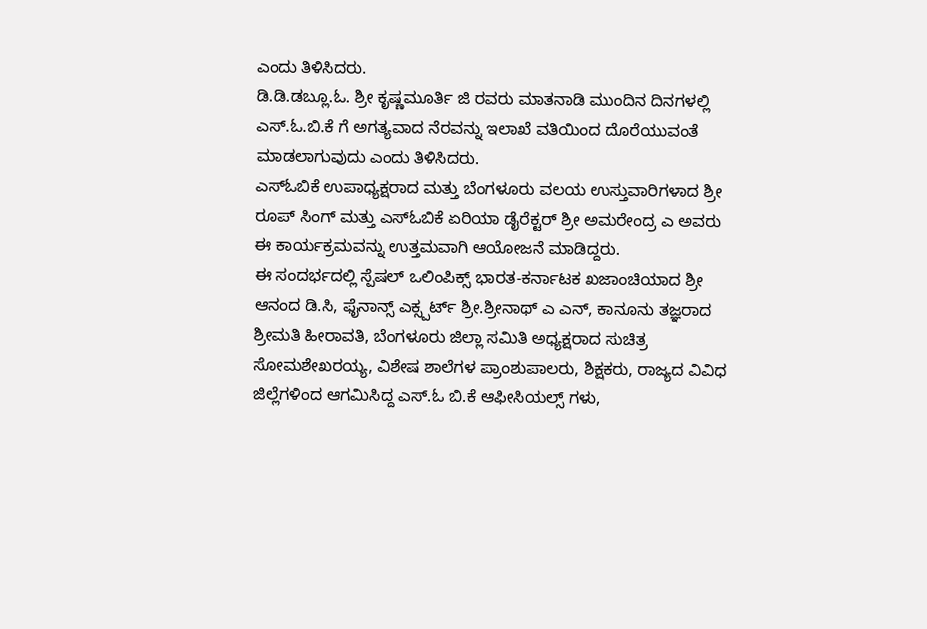ಎಂದು ತಿಳಿಸಿದರು.
ಡಿ.ಡಿ.ಡಬ್ಲೂ.ಓ. ಶ್ರೀ ಕೃಷ್ಣಮೂರ್ತಿ ಜಿ ರವರು ಮಾತನಾಡಿ ಮುಂದಿನ ದಿನಗಳಲ್ಲಿ ಎಸ್.ಓ.ಬಿ.ಕೆ ಗೆ ಅಗತ್ಯವಾದ ನೆರವನ್ನು ಇಲಾಖೆ ವತಿಯಿಂದ ದೊರೆಯುವಂತೆ ಮಾಡಲಾಗುವುದು ಎಂದು ತಿಳಿಸಿದರು.
ಎಸ್‌ಓಬಿಕೆ ಉಪಾಧ್ಯಕ್ಷರಾದ ಮತ್ತು ಬೆಂಗಳೂರು ವಲಯ ಉಸ್ತುವಾರಿಗಳಾದ ಶ್ರೀ ರೂಪ್ ಸಿಂಗ್ ಮತ್ತು ಎಸ್‌ಓಬಿಕೆ ಏರಿಯಾ ಡೈರೆಕ್ಟರ್ ಶ್ರೀ ಅಮರೇಂದ್ರ ಎ ಅವರು ಈ ಕಾರ್ಯಕ್ರಮವನ್ನು ಉತ್ತಮವಾಗಿ ಆಯೋಜನೆ ಮಾಡಿದ್ದರು.
ಈ ಸಂದರ್ಭದಲ್ಲಿ ಸ್ಪೆಷಲ್ ಒಲಿಂಪಿಕ್ಸ್ ಭಾರತ-ಕರ್ನಾಟಕ ಖಜಾಂಚಿಯಾದ ಶ್ರೀ ಆನಂದ ಡಿ.ಸಿ, ಫೈನಾನ್ಸ್ ಎಕ್ಸ್ಪರ್ಟ್ ಶ್ರೀ.ಶ್ರೀನಾಥ್ ಎ ಎನ್, ಕಾನೂನು ತಜ್ಞರಾದ ಶ್ರೀಮತಿ ಹೀರಾವತಿ, ಬೆಂಗಳೂರು ಜಿಲ್ಲಾ ಸಮಿತಿ ಅಧ್ಯಕ್ಷರಾದ ಸುಚಿತ್ರ ಸೋಮಶೇಖರಯ್ಯ, ವಿಶೇಷ ಶಾಲೆಗಳ ಪ್ರಾಂಶುಪಾಲರು, ಶಿಕ್ಷಕರು, ರಾಜ್ಯದ ವಿವಿಧ ಜಿಲ್ಲೆಗಳಿಂದ ಆಗಮಿಸಿದ್ದ ಎಸ್.ಓ ಬಿ.ಕೆ ಆಫೀಸಿಯಲ್ಸ್ ಗಳು,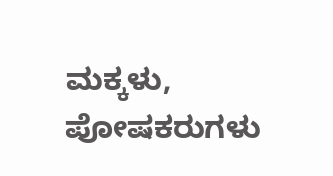ಮಕ್ಕಳು, ಪೋಷಕರುಗಳು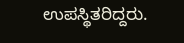ಉಪಸ್ಥಿತರಿದ್ದರು.